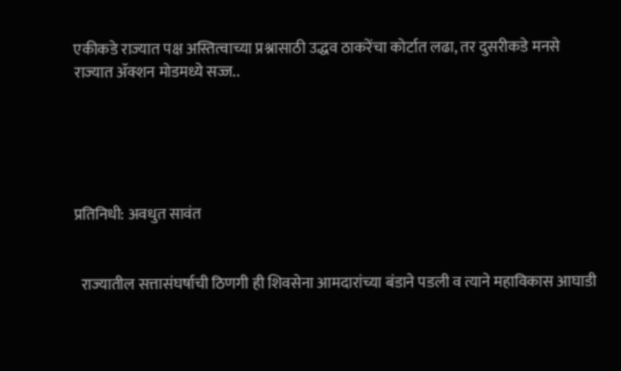एकीकडे राज्यात पक्ष अस्तित्वाच्या प्रश्नासाठी उद्धव ठाकरेंचा कोर्टात लढा, तर दुसरीकडे मनसे राज्यात ॲक्शन मोडमध्ये सज्ज..





प्रतिनिधी: अवधुत सावंत


  राज्यातील सत्तासंघर्षाची ठिणगी ही शिवसेना आमदारांच्या बंडाने पडली व त्याने महाविकास आघाडी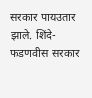सरकार पायउतार झाले. शिंदे-फडणवीस सरकार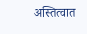अस्तित्वात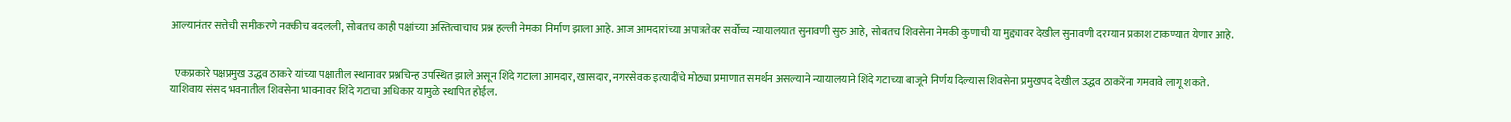आल्यानंतर सत्तेची समीकरणे नक्कीच बदलली, सोबतच काही पक्षांच्या अस्तित्वाचाच प्रश्न हल्ली नेमका निर्माण झाला आहे. आज आमदारांच्या अपात्रतेवर सर्वोच्च न्यायालयात सुनावणी सुरु आहे, सोबतच शिवसेना नेमकी कुणाची या मुद्द्यावर देखील सुनावणी दरम्यान प्रकाश टाकण्यात येणार आहे.


  एकप्रकारे पक्षप्रमुख उद्धव ठाकरे यांच्या पक्षातील स्थानावर प्रश्नचिन्ह उपस्थित झाले असून शिंदे गटाला आमदार, खासदार, नगरसेवक इत्यादींचे मोठ्या प्रमाणात समर्थन असल्याने न्यायालयाने शिंदे गटाच्या बाजूने निर्णय दिल्यास शिवसेना प्रमुखपद देखील उद्धव ठाकरेंना गमवावे लागू शकते. याशिवाय संसद भवनातील शिवसेना भावनावर शिंदे गटाचा अधिकार यामुळे स्थापित होईल.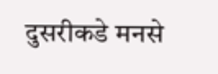दुसरीकडे मनसे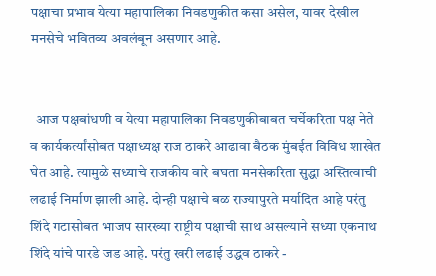पक्षाचा प्रभाव येत्या महापालिका निवडणुकीत कसा असेल, यावर देखील मनसेचे भवितव्य अवलंबून असणार आहे.


  आज पक्षबांधणी व येत्या महापालिका निवडणुकीबाबत चर्चेकरिता पक्ष नेते व कार्यकर्त्यांसोबत पक्षाध्यक्ष राज ठाकरे आढावा बैठक मुंबईत विविध शाखेत घेत आहे. त्यामुळे सध्याचे राजकीय वारे बघता मनसेकरिता सुद्धा अस्तित्वाची लढाई निर्माण झाली आहे. दोन्ही पक्षाचे बळ राज्यापुरते मर्यादित आहे परंतु शिंदे गटासोबत भाजप सारख्या राष्ट्रीय पक्षाची साथ असल्याने सध्या एकनाथ शिंदे यांचे पारडे जड आहे. परंतु खरी लढाई उद्धव ठाकरे -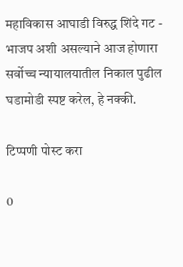महाविकास आघाडी विरुद्ध शिंदे गट - भाजप अशी असल्याने आज होणारा सर्वोच्च न्यायालयातील निकाल पुढील घडामोडी स्पष्ट करेल, हे नक्की.

टिप्पणी पोस्ट करा

0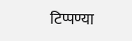टिप्पण्या